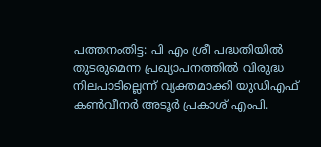പത്തനംതിട്ട: പി എം ശ്രീ പദ്ധതിയിൽ തുടരുമെന്ന പ്രഖ്യാപനത്തിൽ വിരുദ്ധ നിലപാടില്ലെന്ന് വ്യക്തമാക്കി യുഡിഎഫ് കൺവീനർ അടൂർ പ്രകാശ് എംപി.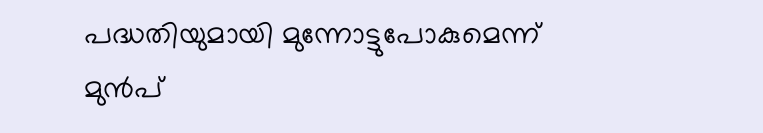പദ്ധതിയുമായി മുന്നോട്ടുപോകുമെന്ന് മുൻപ്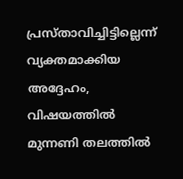പ്രസ്താവിച്ചിട്ടില്ലെന്ന് വ്യക്തമാക്കിയ അദ്ദേഹം, വിഷയത്തിൽ മുന്നണി തലത്തിൽ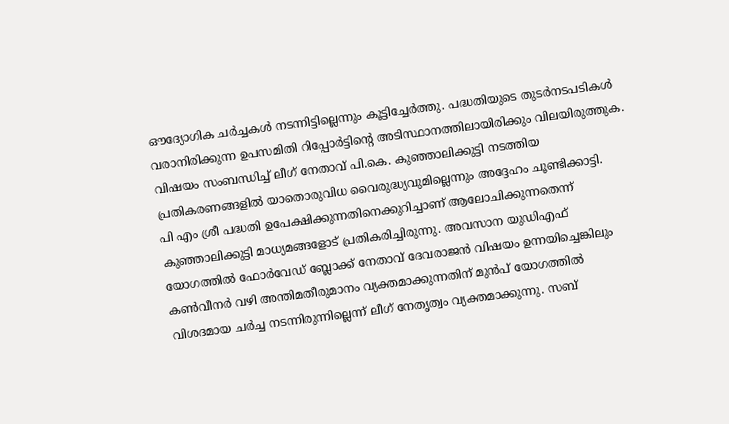ഔദ്യോഗിക ചർച്ചകൾ നടന്നിട്ടില്ലെന്നും കൂട്ടിച്ചേർത്തു. പദ്ധതിയുടെ തുടർനടപടികൾ വരാനിരിക്കുന്ന ഉപസമിതി റിപ്പോർട്ടിന്റെ അടിസ്ഥാനത്തിലായിരിക്കും വിലയിരുത്തുക. വിഷയം സംബന്ധിച്ച് ലീഗ് നേതാവ് പി.കെ. കുഞ്ഞാലിക്കുട്ടി നടത്തിയ പ്രതികരണങ്ങളിൽ യാതൊരുവിധ വൈരുദ്ധ്യവുമില്ലെന്നും അദ്ദേഹം ചൂണ്ടിക്കാട്ടി.
പി എം ശ്രീ പദ്ധതി ഉപേക്ഷിക്കുന്നതിനെക്കുറിച്ചാണ് ആലോചിക്കുന്നതെന്ന് കുഞ്ഞാലിക്കുട്ടി മാധ്യമങ്ങളോട് പ്രതികരിച്ചിരുന്നു. അവസാന യുഡിഎഫ് യോഗത്തിൽ ഫോർവേഡ് ബ്ലോക്ക് നേതാവ് ദേവരാജൻ വിഷയം ഉന്നയിച്ചെങ്കിലും കൺവീനർ വഴി അന്തിമതീരുമാനം വ്യക്തമാക്കുന്നതിന് മുൻപ് യോഗത്തിൽ വിശദമായ ചർച്ച നടന്നിരുന്നില്ലെന്ന് ലീഗ് നേതൃത്വം വ്യക്തമാക്കുന്നു. സബ്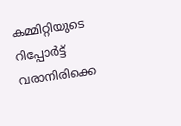കമ്മിറ്റിയുടെ റിപ്പോർട്ട് വരാനിരിക്കെ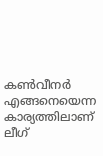കൺവീനർ എങ്ങനെയെന്ന കാര്യത്തിലാണ് ലീഗ്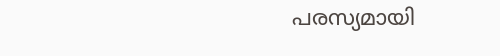പരസ്യമായി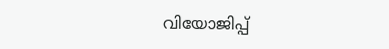വിയോജിപ്പ്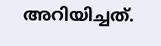അറിയിച്ചത്.